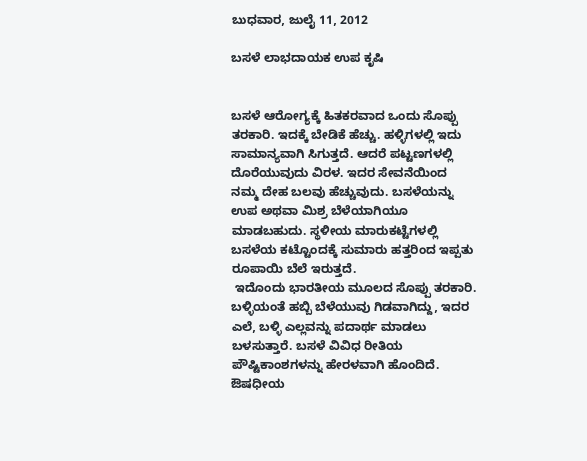ಬುಧವಾರ, ಜುಲೈ 11, 2012

ಬಸಳೆ ಲಾಭದಾಯಕ ಉಪ ಕೃಷಿ


ಬಸಳೆ ಆರೋಗ್ಯಕ್ಕೆ ಹಿತಕರವಾದ ಒಂದು ಸೊಪ್ಪು ತರಕಾರಿ. ಇದಕ್ಕೆ ಬೇಡಿಕೆ ಹೆಚ್ಚು. ಹಳ್ಳಿಗಳಲ್ಲಿ ಇದು ಸಾಮಾನ್ಯವಾಗಿ ಸಿಗುತ್ತದೆ. ಆದರೆ ಪಟ್ಟಣಗಳಲ್ಲಿ ದೊರೆಯುವುದು ವಿರಳ. ಇದರ ಸೇವನೆಯಿಂದ ನಮ್ಮ ದೇಹ ಬಲವು ಹೆಚ್ಚುವುದು. ಬಸಳೆಯನ್ನು ಉಪ ಅಥವಾ ಮಿಶ್ರ ಬೆಳೆಯಾಗಿಯೂ ಮಾಡಬಹುದು. ಸ್ಥಳೀಯ ಮಾರುಕಟ್ಟೆಗಳಲ್ಲಿ ಬಸಳೆಯ ಕಟ್ಟೊಂದಕ್ಕೆ ಸುಮಾರು ಹತ್ತರಿಂದ ಇಪ್ಪತು ರೂಪಾಯಿ ಬೆಲೆ ಇರುತ್ತದೆ.
 ಇದೊಂದು ಭಾರತೀಯ ಮೂಲದ ಸೊಪ್ಪು ತರಕಾರಿ. ಬಳ್ಳಿಯಂತೆ ಹಬ್ಬಿ ಬೆಳೆಯುವು ಗಿಡವಾಗಿದ್ದು, ಇದರ ಎಲೆ, ಬಳ್ಳಿ ಎಲ್ಲವನ್ನು ಪದಾರ್ಥ ಮಾಡಲು ಬಳಸುತ್ತಾರೆ. ಬಸಳೆ ವಿವಿಧ ರೀತಿಯ ಪೌಷ್ಟಿಕಾಂಶಗಳನ್ನು ಹೇರಳವಾಗಿ ಹೊಂದಿದೆ.
ಔಷಧೀಯ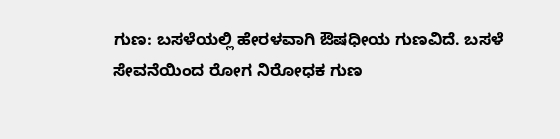ಗುಣ: ಬಸಳೆಯಲ್ಲಿ ಹೇರಳವಾಗಿ ಔಷಧೀಯ ಗುಣವಿದೆ. ಬಸಳೆ ಸೇವನೆಯಿಂದ ರೋಗ ನಿರೋಧಕ ಗುಣ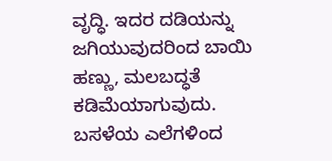ವೃದ್ಧಿ. ಇದರ ದಡಿಯನ್ನು ಜಗಿಯುವುದರಿಂದ ಬಾಯಿ ಹಣ್ಣು, ಮಲಬದ್ಧತೆ ಕಡಿಮೆಯಾಗುವುದು. ಬಸಳೆಯ ಎಲೆಗಳಿಂದ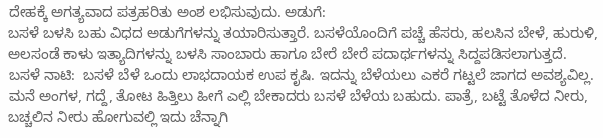ದೇಹಕ್ಕೆ ಅಗತ್ಯವಾದ ಪತ್ರಹರಿತು ಅಂಶ ಲಭಿಸುವುದು. ಅಡುಗೆ:
ಬಸಳೆ ಬಳಸಿ ಬಹು ವಿಧದ ಅಡುಗೆಗಳನ್ನು ತಯಾರಿಸುತ್ತಾರೆ. ಬಸಳೆಯೊಂದಿಗೆ ಪಚ್ಚೆ ಹೆಸರು, ಹಲಸಿನ ಬೇಳೆ, ಹುರುಳಿ, ಅಲಸಂಡೆ ಕಾಳು ಇತ್ಯಾದಿಗಳನ್ನು ಬಳಸಿ ಸಾಂಬಾರು ಹಾಗೂ ಬೇರೆ ಬೇರೆ ಪದಾರ್ಥಗಳನ್ನು ಸಿದ್ದಪಡಿಸಲಾಗುತ್ತದೆ.
ಬಸಳೆ ನಾಟಿ:  ಬಸಳೆ ಬೆಳೆ ಒಂದು ಲಾಭದಾಯಕ ಉಪ ಕೃಷಿ. ಇದನ್ನು ಬೆಳೆಯಲು ಎಕರೆ ಗಟ್ಟಲೆ ಜಾಗದ ಅವಶ್ಯವಿಲ್ಲ. ಮನೆ ಅಂಗಳ, ಗದ್ದೆ, ತೋಟ ಹಿತ್ತಿಲು ಹೀಗೆ ಎಲ್ಲಿ ಬೇಕಾದರು ಬಸಳೆ ಬೆಳೆಯ ಬಹುದು. ಪಾತ್ರೆ, ಬಟ್ಟೆ ತೊಳೆದ ನೀರು, ಬಚ್ಚಲಿನ ನೀರು ಹೋಗುವಲ್ಲಿ ಇದು ಚೆನ್ನಾಗಿ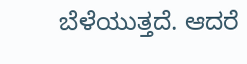ಬೆಳೆಯುತ್ತದೆ. ಆದರೆ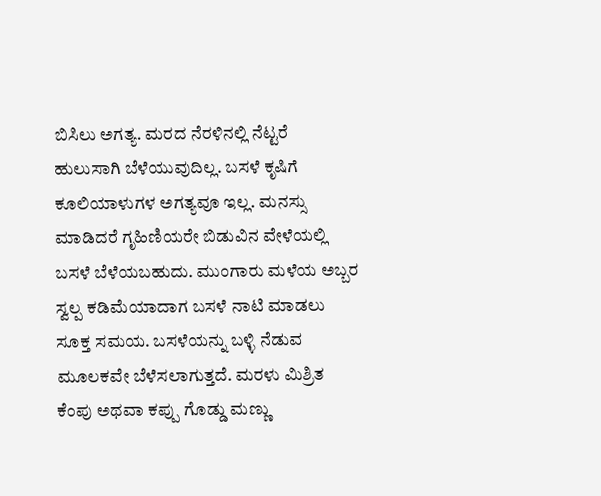ಬಿಸಿಲು ಅಗತ್ಯ. ಮರದ ನೆರಳಿನಲ್ಲಿ ನೆಟ್ಟರೆ ಹುಲುಸಾಗಿ ಬೆಳೆಯುವುದಿಲ್ಲ. ಬಸಳೆ ಕೃಷಿಗೆ ಕೂಲಿಯಾಳುಗಳ ಅಗತ್ಯವೂ ಇಲ್ಲ. ಮನಸ್ಸು ಮಾಡಿದರೆ ಗೃಹಿಣಿಯರೇ ಬಿಡುವಿನ ವೇಳೆಯಲ್ಲಿ ಬಸಳೆ ಬೆಳೆಯಬಹುದು. ಮುಂಗಾರು ಮಳೆಯ ಅಬ್ಬರ ಸ್ವಲ್ಪ ಕಡಿಮೆಯಾದಾಗ ಬಸಳೆ ನಾಟಿ ಮಾಡಲು ಸೂಕ್ತ ಸಮಯ. ಬಸಳೆಯನ್ನು ಬಳ್ಳಿ ನೆಡುವ ಮೂಲಕವೇ ಬೆಳೆಸಲಾಗುತ್ತದೆ. ಮರಳು ಮಿಶ್ರಿತ ಕೆಂಪು ಅಥವಾ ಕಪ್ಪು ಗೊಡ್ಡು ಮಣ್ಣು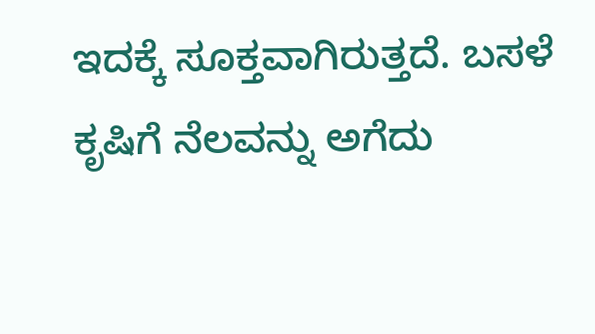ಇದಕ್ಕೆ ಸೂಕ್ತವಾಗಿರುತ್ತದೆ. ಬಸಳೆ ಕೃಷಿಗೆ ನೆಲವನ್ನು ಅಗೆದು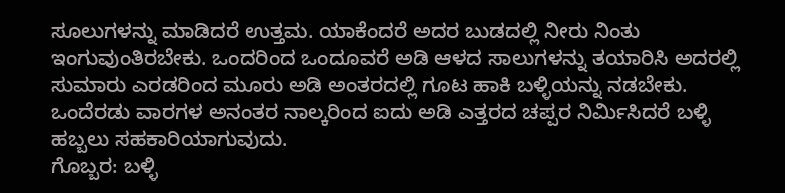ಸೂಲುಗಳನ್ನು ಮಾಡಿದರೆ ಉತ್ತಮ. ಯಾಕೆಂದರೆ ಅದರ ಬುಡದಲ್ಲಿ ನೀರು ನಿಂತು ಇಂಗುವುಂತಿರಬೇಕು. ಒಂದರಿಂದ ಒಂದೂವರೆ ಅಡಿ ಆಳದ ಸಾಲುಗಳನ್ನು ತಯಾರಿಸಿ ಅದರಲ್ಲಿ ಸುಮಾರು ಎರಡರಿಂದ ಮೂರು ಅಡಿ ಅಂತರದಲ್ಲಿ ಗೂಟ ಹಾಕಿ ಬಳ್ಳಿಯನ್ನು ನಡಬೇಕು. ಒಂದೆರಡು ವಾರಗಳ ಅನಂತರ ನಾಲ್ಕರಿಂದ ಐದು ಅಡಿ ಎತ್ತರದ ಚಪ್ಪರ ನಿರ್ಮಿಸಿದರೆ ಬಳ್ಳಿ ಹಬ್ಬಲು ಸಹಕಾರಿಯಾಗುವುದು.
ಗೊಬ್ಬರ: ಬಳ್ಳಿ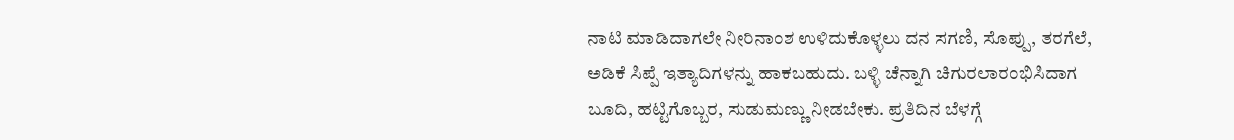ನಾಟಿ ಮಾಡಿದಾಗಲೇ ನೀರಿನಾಂಶ ಉಳಿದುಕೊಳ್ಳಲು ದನ ಸಗಣಿ, ಸೊಪ್ಪು, ತರಗೆಲೆ, ಅಡಿಕೆ ಸಿಪ್ಪೆ ಇತ್ಯಾದಿಗಳನ್ನು ಹಾಕಬಹುದು. ಬಳ್ಳಿ ಚೆನ್ನಾಗಿ ಚಿಗುರಲಾರಂಭಿಸಿದಾಗ ಬೂದಿ, ಹಟ್ಟಿಗೊಬ್ಬರ, ಸುಡುಮಣ್ಣು ನೀಡಬೇಕು. ಪ್ರತಿದಿನ ಬೆಳಗ್ಗೆ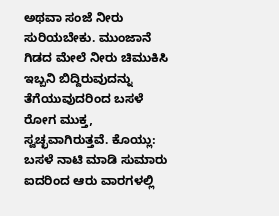ಅಥವಾ ಸಂಜೆ ನೀರು ಸುರಿಯಬೇಕು. ಮುಂಜಾನೆ ಗಿಡದ ಮೇಲೆ ನೀರು ಚಿಮುಕಿಸಿ ಇಬ್ಬನಿ ಬಿದ್ದಿರುವುದನ್ನು ತೆಗೆಯುವುದರಿಂದ ಬಸಳೆ ರೋಗ ಮುಕ್ತ, ಸ್ವಚ್ಛವಾಗಿರುತ್ತವೆ. ಕೊಯ್ಲು: ಬಸಳೆ ನಾಟಿ ಮಾಡಿ ಸುಮಾರು ಐದರಿಂದ ಆರು ವಾರಗಳಲ್ಲಿ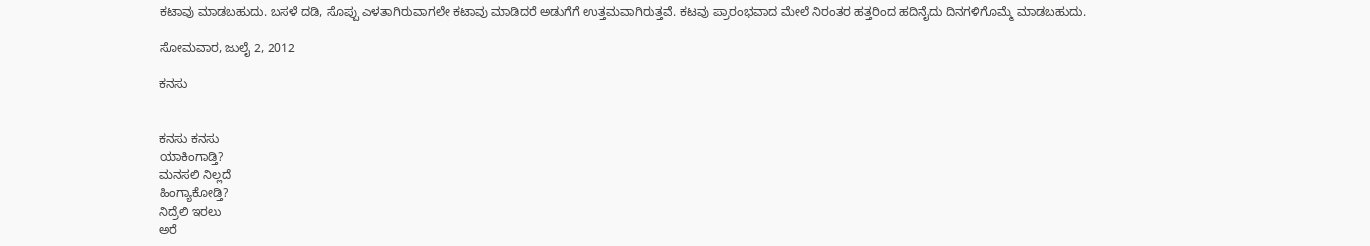ಕಟಾವು ಮಾಡಬಹುದು. ಬಸಳೆ ದಡಿ, ಸೊಪ್ಪು ಎಳತಾಗಿರುವಾಗಲೇ ಕಟಾವು ಮಾಡಿದರೆ ಅಡುಗೆಗೆ ಉತ್ತಮವಾಗಿರುತ್ತವೆ. ಕಟವು ಪ್ರಾರಂಭವಾದ ಮೇಲೆ ನಿರಂತರ ಹತ್ತರಿಂದ ಹದಿನೈದು ದಿನಗಳಿಗೊಮ್ಮೆ ಮಾಡಬಹುದು.

ಸೋಮವಾರ, ಜುಲೈ 2, 2012

ಕನಸು


ಕನಸು ಕನಸು
ಯಾಕಿಂಗಾಡ್ತಿ?
ಮನಸಲಿ ನಿಲ್ಲದೆ
ಹಿಂಗ್ಯಾಕೋಡ್ತಿ?
ನಿದ್ರೆಲಿ ಇರಲು
ಅರೆ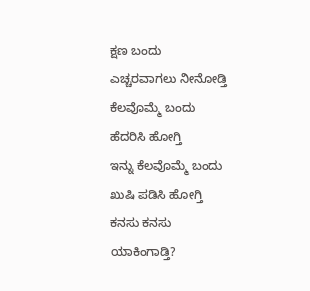ಕ್ಷಣ ಬಂದು
ಎಚ್ಚರವಾಗಲು ನೀನೋಡ್ತಿ
ಕೆಲವೊಮ್ಮೆ ಬಂದು
ಹೆದರಿಸಿ ಹೋಗ್ತಿ
ಇನ್ನು ಕೆಲವೊಮ್ಮೆ ಬಂದು
ಖುಷಿ ಪಡಿಸಿ ಹೋಗ್ತಿ
ಕನಸು ಕನಸು
ಯಾಕಿಂಗಾಡ್ತಿ?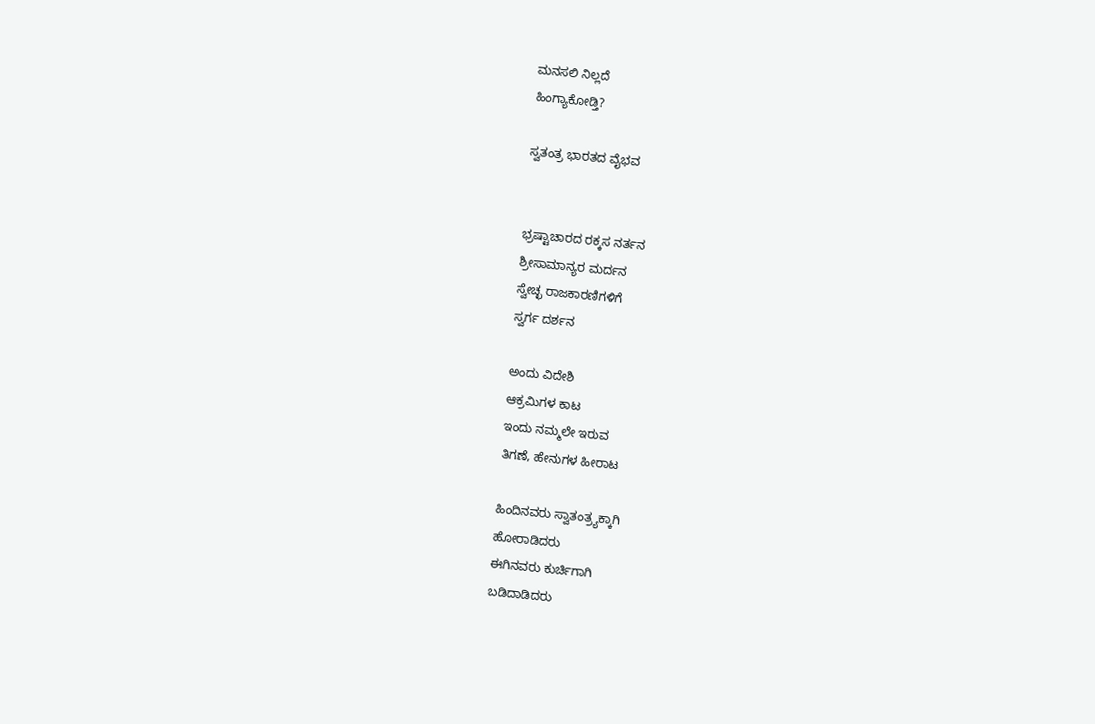ಮನಸಲಿ ನಿಲ್ಲದೆ
ಹಿಂಗ್ಯಾಕೋಡ್ತಿ?

ಸ್ವತಂತ್ರ ಭಾರತದ ವೈಭವ


ಭ್ರಷ್ಟಾಚಾರದ ರಕ್ಕಸ ನರ್ತನ
ಶ್ರೀಸಾಮಾನ್ಯರ ಮರ್ದನ
ಸ್ವೇಚ್ಛ ರಾಜಕಾರಣಿಗಳಿಗೆ
ಸ್ವರ್ಗ ದರ್ಶನ

ಅಂದು ವಿದೇಶಿ
ಆಕ್ರಮಿಗಳ ಕಾಟ
ಇಂದು ನಮ್ಮಲೇ ಇರುವ
ತಿಗಣೆ, ಹೇನುಗಳ ಹೀರಾಟ

ಹಿಂದಿನವರು ಸ್ವಾತಂತ್ರ್ಯಕ್ಕಾಗಿ
ಹೋರಾಡಿದರು
ಈಗಿನವರು ಕುರ್ಚಿಗಾಗಿ
ಬಡಿದಾಡಿದರು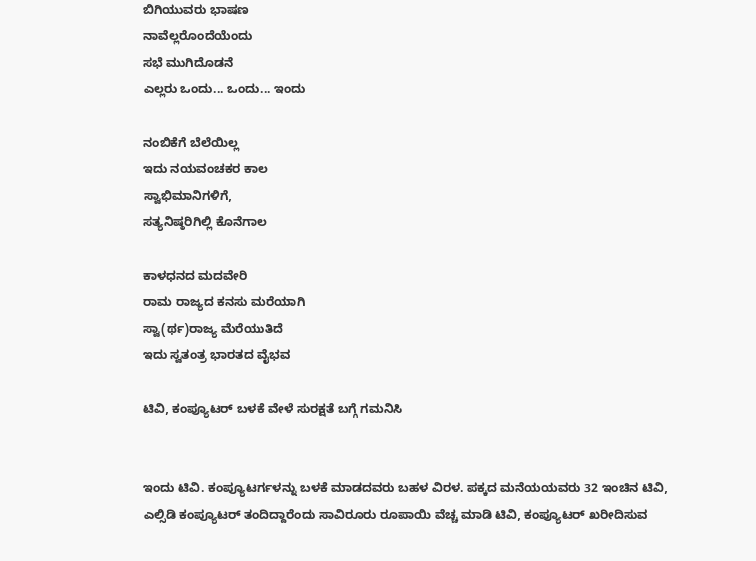ಬಿಗಿಯುವರು ಭಾಷಣ
ನಾವೆಲ್ಲರೊಂದೆಯೆಂದು
ಸಭೆ ಮುಗಿದೊಡನೆ
ಎಲ್ಲರು ಒಂದು... ಒಂದು... ಇಂದು

ನಂಬಿಕೆಗೆ ಬೆಲೆಯಿಲ್ಲ
ಇದು ನಯವಂಚಕರ ಕಾಲ
ಸ್ವಾಭಿಮಾನಿಗಳಿಗೆ,
ಸತ್ಯನಿಷ್ಠರಿಗಿಲ್ಲಿ ಕೊನೆಗಾಲ

ಕಾಳಧನದ ಮದವೇರಿ
ರಾಮ ರಾಜ್ಯದ ಕನಸು ಮರೆಯಾಗಿ
ಸ್ವಾ(ರ್ಥ)ರಾಜ್ಯ ಮೆರೆಯುತಿದೆ
ಇದು ಸ್ವತಂತ್ರ ಭಾರತದ ವೈಭವ

ಟಿವಿ, ಕಂಪ್ಯೂಟರ್ ಬಳಕೆ ವೇಳೆ ಸುರಕ್ಷತೆ ಬಗ್ಗೆ ಗಮನಿಸಿ


ಇಂದು ಟಿವಿ. ಕಂಪ್ಯೂಟರ್ಗಳನ್ನು ಬಳಕೆ ಮಾಡದವರು ಬಹಳ ವಿರಳ. ಪಕ್ಕದ ಮನೆಯಯವರು 32 ಇಂಚಿನ ಟಿವಿ, ಎಲ್ಸಿಡಿ ಕಂಪ್ಯೂಟರ್ ತಂದಿದ್ದಾರೆಂದು ಸಾವಿರೂರು ರೂಪಾಯಿ ವೆಚ್ಚ ಮಾಡಿ ಟಿವಿ, ಕಂಪ್ಯೂಟರ್ ಖರೀದಿಸುವ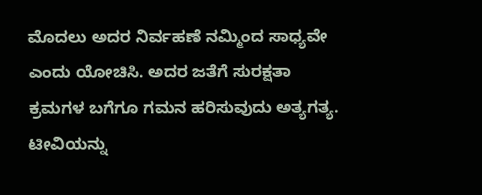ಮೊದಲು ಅದರ ನಿರ್ವಹಣೆ ನಮ್ಮಿಂದ ಸಾಧ್ಯವೇ ಎಂದು ಯೋಚಿಸಿ. ಅದರ ಜತೆಗೆ ಸುರಕ್ಷತಾ ಕ್ರಮಗಳ ಬಗೆಗೂ ಗಮನ ಹರಿಸುವುದು ಅತ್ಯಗತ್ಯ. ಟೀವಿಯನ್ನು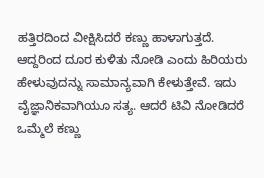ಹತ್ತಿರದಿಂದ ವೀಕ್ಷಿಸಿದರೆ ಕಣ್ಣು ಹಾಳಾಗುತ್ತದೆ. ಆದ್ದರಿಂದ ದೂರ ಕುಳಿತು ನೋಡಿ ಎಂದು ಹಿರಿಯರು ಹೇಳುವುದನ್ನು ಸಾಮಾನ್ಯವಾಗಿ ಕೇಳುತ್ತೇವೆ. ಇದು ವೈಜ್ಞಾನಿಕವಾಗಿಯೂ ಸತ್ಯ. ಆದರೆ ಟಿವಿ ನೋಡಿದರೆ ಒಮ್ಮೆಲೆ ಕಣ್ಣು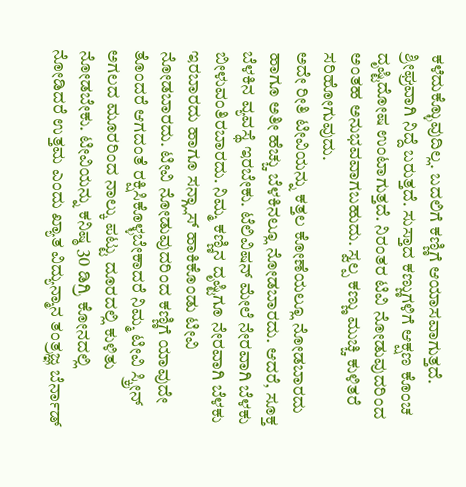ಕಳೆದುಕ್ಳೊುವುದಿಲ್ಲ. ಬದಲಿಗೆ ಕಣ್ಣಿಗೆ ಆಯಾಸವಾಗುತ್ತದೆ. ಶ್ರೀಘ್ರವಾಗಿ ನಿದ್ದೆ ಬರುತ್ತದೆ. ಸುಸ್ತಾದ ಕಣ್ಣುಗಳಿಗೆ ಆಕ್ಷಣ ಕೊಂಚ ದೃಷ್ಟಿದೋಷ ಉಂಟಾಗುತ್ತದೆ. ನಿರಂತರ ಟಿವಿ ನೋಡುವುದರಿಂದ ಅಂತಹ ಅನುಭವವಾಗಬಹುದು. ಸ್ವಲ್ಪ ಕಣ್ಣು ಮುಚ್ಚಿ ಕುಳಿತರೆ ಸರಿಹೋಗುವುದು.
ಅದೇ ರೀತಿ ಟೀವಿಯನ್ನು ಕತ್ತಲ ಕೋಣೆಯಲ್ಲೂ ನೋಡಬಾರದು ಹಾಗೂ ಅತೀ ಹೆಚ್ಚು ಬೆಳಕಿನಲ್ಲೂ ನೋಡಬಾರದು. ಆದರೆ, ಸೂಕ್ತ ಬೆಳಕಿನ ವ್ಯವಸ್ಥೆ ಇರಬೇಕು. ಟೆಲಿವಿಷನ್ ಮೇಲೆ ನೇರವಾಗಿ ಬೆಳಕು ಬೀಳುವಂತಿರಬಾರದು. ನಿಮ್ಮ ಕಣ್ಣಿನ ದೃಷ್ಟಿಗೂ ನೇರವಾಗಿ ಬೆಳಕು ಇರಬಾರದು ಹಾಗೂ ಸನ್ಗ್ಲಾಸ್ ಹಾಕಿಕೊಂಡು ಟೀವಿ ನೋಡಬಾರದು. ಟೀವಿ ನೋಡುವುದರಿಂದ ಕಣ್ಣಿಗೆ ಯಾವುದೇ ತೊಂದರೆ ಆಗದಂತೆ ರಕ್ಷಿಸಿಕೊಳ್ಳಬೇಕಾದರೆ ನಿಮ್ಮ ಟೀವಿ ಸ್ಕ್ರೀನ್ ಅಗಲದ ಮೂರರಿಂದ ನಾಲ್ಕು ಪಟ್ಟು ದೂರದಲ್ಲಿ ಕುಳಿತು ನೋಡಬೇಕು. ಟೀವಿಯನ್ನು ಕನಿಷ್ಠ 30 ಡಿಗ್ರಿ ಕೋನದಲ್ಲಿ ನೋಡಿದರೆ ಉತ್ತಮ ಎಂದು ಖ್ಯಾತ ವಿದ್ಯುನ್ಮಾನ ತಂತ್ರಜ್ಞ ಬೆರ್ನಾಡ್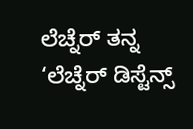ಲೆಚ್ನೆರ್ ತನ್ನ ‘ಲೆಚ್ನೆರ್ ಡಿಸ್ಟೆನ್ಸ್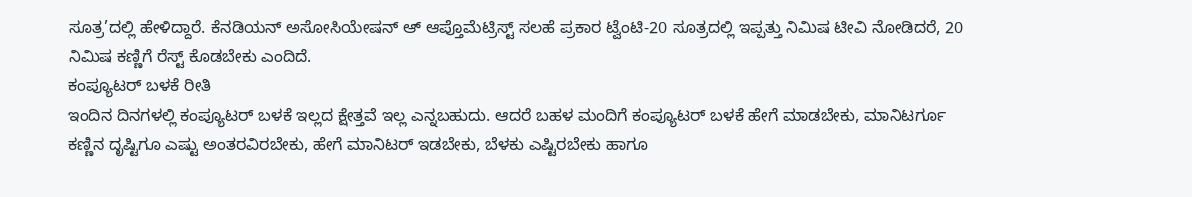ಸೂತ್ರ’ದಲ್ಲಿ ಹೇಳಿದ್ದಾರೆ. ಕೆನಡಿಯನ್ ಅಸೋಸಿಯೇಷನ್ ಆ್ ಆಪ್ತೊಮೆಟ್ರಿಸ್ಟ್ ಸಲಹೆ ಪ್ರಕಾರ ಟ್ವೆಂಟಿ-20 ಸೂತ್ರದಲ್ಲಿ ಇಪ್ಪತ್ತು ನಿಮಿಷ ಟೀವಿ ನೋಡಿದರೆ, 20 ನಿಮಿಷ ಕಣ್ಣಿಗೆ ರೆಸ್ಟ್ ಕೊಡಬೇಕು ಎಂದಿದೆ.
ಕಂಪ್ಯೂಟರ್ ಬಳಕೆ ರೀತಿ
ಇಂದಿನ ದಿನಗಳಲ್ಲಿ ಕಂಪ್ಯೂಟರ್ ಬಳಕೆ ಇಲ್ಲದ ಕ್ಷೇತ್ತವೆ ಇಲ್ಲ ಎನ್ನಬಹುದು. ಆದರೆ ಬಹಳ ಮಂದಿಗೆ ಕಂಪ್ಯೂಟರ್ ಬಳಕೆ ಹೇಗೆ ಮಾಡಬೇಕು, ಮಾನಿಟರ್ಗೂ ಕಣ್ಣಿನ ದೃಷ್ಟಿಗೂ ಎಷ್ಟು ಅಂತರವಿರಬೇಕು, ಹೇಗೆ ಮಾನಿಟರ್ ಇಡಬೇಕು, ಬೆಳಕು ಎಷ್ಟಿರಬೇಕು ಹಾಗೂ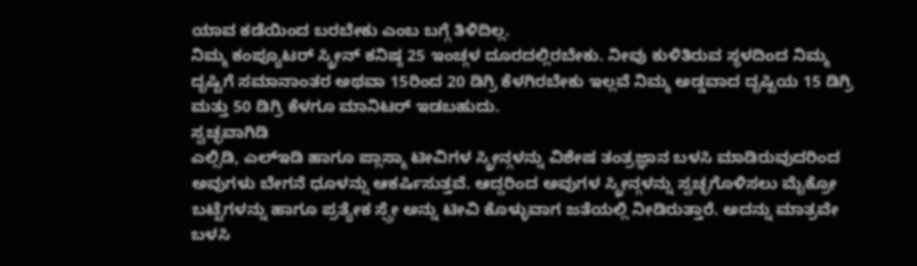ಯಾವ ಕಡೆಯಿಂದ ಬರಬೇಕು ಎಂಬ ಬಗ್ಗೆ ತಿಳಿದಿಲ್ಲ.
ನಿಮ್ಮ ಕಂಪ್ಯೂಟರ್ ಸ್ಕ್ರೀನ್ ಕನಿಷ್ಠ 25 ಇಂಚ್ಗಳ ದೂರದಲ್ಲಿರಬೇಕು. ನೀವು ಕುಳಿತಿರುವ ಸ್ಥಳದಿಂದ ನಿಮ್ಮ ದೃಷ್ಟಿಗೆ ಸಮಾನಾಂತರ ಅಥವಾ 15ರಿಂದ 20 ಡಿಗ್ರಿ ಕೆಳಗಿರಬೇಕು ಇಲ್ಲವೆ ನಿಮ್ಮ ಅಡ್ಡವಾದ ದೃಷ್ಟಿಯ 15 ಡಿಗ್ರಿ ಮತ್ತು 50 ಡಿಗ್ರಿ ಕೆಳಗೂ ಮಾನಿಟರ್ ಇಡಬಹುದು.
ಸ್ವಚ್ಛವಾಗಿಡಿ
ಎಲ್ಸಿಡಿ, ಎಲ್ಇಡಿ ಹಾಗೂ ಪ್ಲಾಸ್ಮಾ ಟೀವಿಗಳ ಸ್ಕ್ರೀನ್ಗಳನ್ನು ವಿಶೇಷ ತಂತ್ರಜ್ಞಾನ ಬಳಸಿ ಮಾಡಿರುವುದರಿಂದ ಅವುಗಳು ಬೇಗನೆ ಧೂಳನ್ನು ಆಕರ್ಷಿಸುತ್ತವೆ. ಆದ್ದರಿಂದ ಅವುಗಳ ಸ್ಕ್ರೀನ್ಗಳನ್ನು ಸ್ವಚ್ಛಗೊಳಿಸಲು ಮೈಕ್ರೋ ಬಟ್ಟೆಗಳನ್ನು ಹಾಗೂ ಪ್ರತ್ಯೇಕ ಸ್ಪ್ರೇ ಅನ್ನು ಟೀವಿ ಕೊಳ್ಳುವಾಗ ಜತೆಯಲ್ಲಿ ನೀಡಿರುತ್ತಾರೆ. ಅದನ್ನು ಮಾತ್ರವೇ ಬಳಸಿ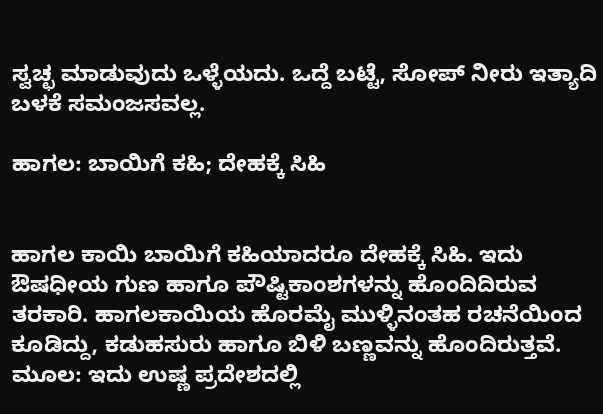ಸ್ವಚ್ಛ ಮಾಡುವುದು ಒಳ್ಳೆಯದು. ಒದ್ದೆ ಬಟ್ಟೆ, ಸೋಪ್ ನೀರು ಇತ್ಯಾದಿ ಬಳಕೆ ಸಮಂಜಸವಲ್ಲ.

ಹಾಗಲ: ಬಾಯಿಗೆ ಕಹಿ; ದೇಹಕ್ಕೆ ಸಿಹಿ


ಹಾಗಲ ಕಾಯಿ ಬಾಯಿಗೆ ಕಹಿಯಾದರೂ ದೇಹಕ್ಕೆ ಸಿಹಿ. ಇದು ಔಷಧೀಯ ಗುಣ ಹಾಗೂ ಪೌಷ್ಟಿಕಾಂಶಗಳನ್ನು ಹೊಂದಿದಿರುವ ತರಕಾರಿ. ಹಾಗಲಕಾಯಿಯ ಹೊರಮೈ ಮುಳ್ಳಿನಂತಹ ರಚನೆಯಿಂದ ಕೂಡಿದ್ದು, ಕಡುಹಸುರು ಹಾಗೂ ಬಿಳಿ ಬಣ್ಣವನ್ನು ಹೊಂದಿರುತ್ತವೆ. ಮೂಲ: ಇದು ಉಷ್ಣ ಪ್ರದೇಶದಲ್ಲಿ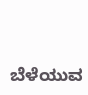ಬೆಳೆಯುವ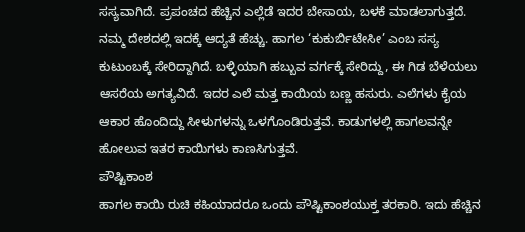ಸಸ್ಯವಾಗಿದೆ. ಪ್ರಪಂಚದ ಹೆಚ್ಚಿನ ಎಲ್ಲೆಡೆ ಇದರ ಬೇಸಾಯ, ಬಳಕೆ ಮಾಡಲಾಗುತ್ತದೆ. ನಮ್ಮ ದೇಶದಲ್ಲಿ ಇದಕ್ಕೆ ಆದ್ಯತೆ ಹೆಚ್ಚು. ಹಾಗಲ ‘ಕುಕುರ್ಬಿಟೇಸೀ’ ಎಂಬ ಸಸ್ಯ ಕುಟುಂಬಕ್ಕೆ ಸೇರಿದ್ದಾಗಿದೆ. ಬಳ್ಳಿಯಾಗಿ ಹಬ್ಬುವ ವರ್ಗಕ್ಕೆ ಸೇರಿದ್ದು, ಈ ಗಿಡ ಬೆಳೆಯಲು ಆಸರೆಯ ಅಗತ್ಯವಿದೆ. ಇದರ ಎಲೆ ಮತ್ತ ಕಾಯಿಯ ಬಣ್ಣ ಹಸುರು. ಎಲೆಗಳು ಕೈಯ ಆಕಾರ ಹೊಂದಿದ್ದು ಸೀಳುಗಳನ್ನು ಒಳಗೊಂಡಿರುತ್ತವೆ. ಕಾಡುಗಳಲ್ಲಿ ಹಾಗಲವನ್ನೇ ಹೋಲುವ ಇತರ ಕಾಯಿಗಳು ಕಾಣಸಿಗುತ್ತವೆ.
ಪೌಷ್ಟಿಕಾಂಶ
ಹಾಗಲ ಕಾಯಿ ರುಚಿ ಕಹಿಯಾದರೂ ಒಂದು ಪೌಷ್ಟಿಕಾಂಶಯುಕ್ತ ತರಕಾರಿ. ಇದು ಹೆಚ್ಚಿನ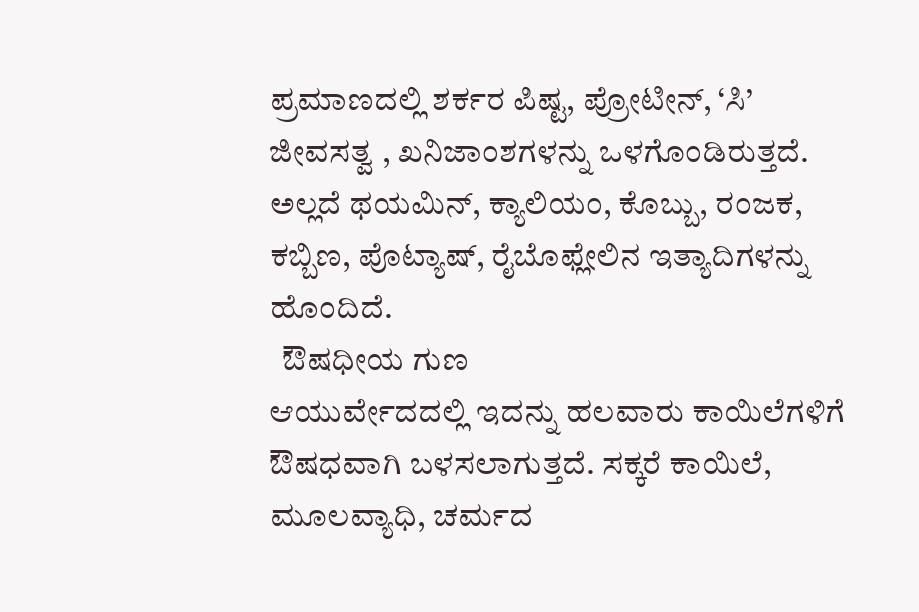ಪ್ರಮಾಣದಲ್ಲಿ ಶರ್ಕರ ಪಿಷ್ಟ, ಪ್ರೋಟೀನ್, ‘ಸಿ’ ಜೀವಸತ್ವ , ಖನಿಜಾಂಶಗಳನ್ನು ಒಳಗೊಂಡಿರುತ್ತದೆ. ಅಲ್ಲದೆ ಥಯಮಿನ್, ಕ್ಯಾಲಿಯಂ, ಕೊಬ್ಬು, ರಂಜಕ, ಕಬ್ಬಿಣ, ಪೊಟ್ಯಾಷ್, ರೈಬೊಫ್ಲೇಲಿನ ಇತ್ಯಾದಿಗಳನ್ನು ಹೊಂದಿದೆ.
  ಔಷಧೀಯ ಗುಣ
ಆಯುರ್ವೇದದಲ್ಲಿ ಇದನ್ನು ಹಲವಾರು ಕಾಯಿಲೆಗಳಿಗೆ ಔಷಧವಾಗಿ ಬಳಸಲಾಗುತ್ತದೆ. ಸಕ್ಕರೆ ಕಾಯಿಲೆ, ಮೂಲವ್ಯಾಧಿ, ಚರ್ಮದ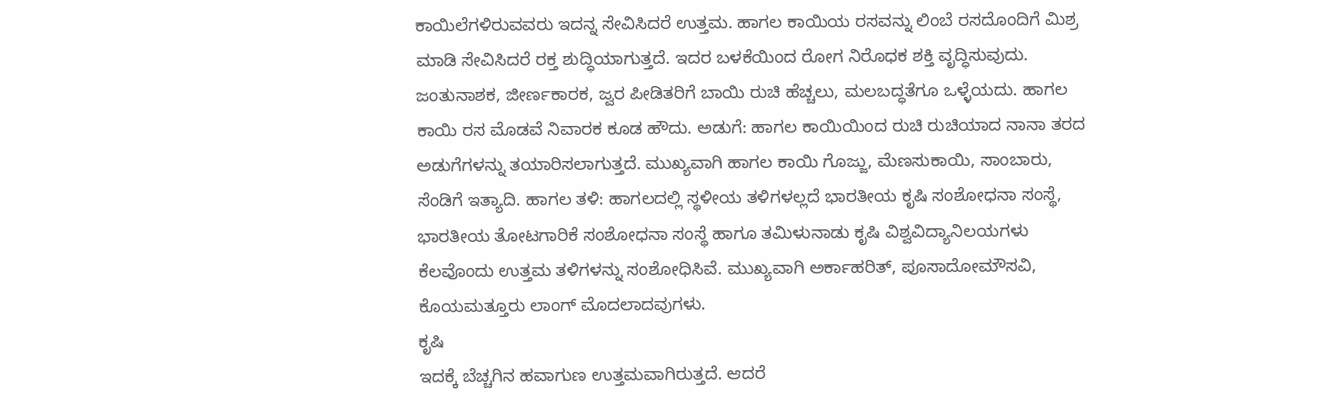ಕಾಯಿಲೆಗಳಿರುವವರು ಇದನ್ನ ಸೇವಿಸಿದರೆ ಉತ್ತಮ. ಹಾಗಲ ಕಾಯಿಯ ರಸವನ್ನು ಲಿಂಬೆ ರಸದೊಂದಿಗೆ ಮಿಶ್ರ ಮಾಡಿ ಸೇವಿಸಿದರೆ ರಕ್ತ ಶುದ್ಧಿಯಾಗುತ್ತದೆ. ಇದರ ಬಳಕೆಯಿಂದ ರೋಗ ನಿರೊಧಕ ಶಕ್ತಿ ವೃದ್ಧಿಸುವುದು. ಜಂತುನಾಶಕ, ಜೀರ್ಣಕಾರಕ, ಜ್ವರ ಪೀಡಿತರಿಗೆ ಬಾಯಿ ರುಚಿ ಹೆಚ್ಚಲು, ಮಲಬದ್ಧತೆಗೂ ಒಳ್ಳೆಯದು. ಹಾಗಲ ಕಾಯಿ ರಸ ಮೊಡವೆ ನಿವಾರಕ ಕೂಡ ಹೌದು. ಅಡುಗೆ: ಹಾಗಲ ಕಾಯಿಯಿಂದ ರುಚಿ ರುಚಿಯಾದ ನಾನಾ ತರದ ಅಡುಗೆಗಳನ್ನು ತಯಾರಿಸಲಾಗುತ್ತದೆ. ಮುಖ್ಯವಾಗಿ ಹಾಗಲ ಕಾಯಿ ಗೊಜ್ಜು, ಮೆಣಸುಕಾಯಿ, ಸಾಂಬಾರು, ಸೆಂಡಿಗೆ ಇತ್ಯಾದಿ. ಹಾಗಲ ತಳಿ: ಹಾಗಲದಲ್ಲಿ ಸ್ಥಳೀಯ ತಳಿಗಳಲ್ಲದೆ ಭಾರತೀಯ ಕೃಷಿ ಸಂಶೋಧನಾ ಸಂಸ್ಥೆ, ಭಾರತೀಯ ತೋಟಗಾರಿಕೆ ಸಂಶೋಧನಾ ಸಂಸ್ಥೆ ಹಾಗೂ ತಮಿಳುನಾಡು ಕೃಷಿ ವಿಶ್ವವಿದ್ಯಾನಿಲಯಗಳು ಕೆಲವೊಂದು ಉತ್ತಮ ತಳಿಗಳನ್ನು ಸಂಶೋಧಿಸಿವೆ. ಮುಖ್ಯವಾಗಿ ಅರ್ಕಾಹರಿತ್, ಪೂಸಾದೋಮೌಸವಿ, ಕೊಯಮತ್ತೂರು ಲಾಂಗ್ ಮೊದಲಾದವುಗಳು.
ಕೃಷಿ
ಇದಕ್ಕೆ ಬೆಚ್ಚಗಿನ ಹವಾಗುಣ ಉತ್ತಮವಾಗಿರುತ್ತದೆ. ಆದರೆ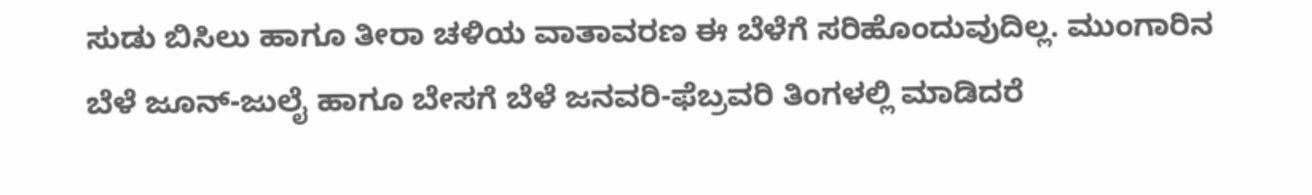ಸುಡು ಬಿಸಿಲು ಹಾಗೂ ತೀರಾ ಚಳಿಯ ವಾತಾವರಣ ಈ ಬೆಳೆಗೆ ಸರಿಹೊಂದುವುದಿಲ್ಲ. ಮುಂಗಾರಿನ ಬೆಳೆ ಜೂನ್-ಜುಲೈ ಹಾಗೂ ಬೇಸಗೆ ಬೆಳೆ ಜನವರಿ-ಫೆಬ್ರವರಿ ತಿಂಗಳಲ್ಲಿ ಮಾಡಿದರೆ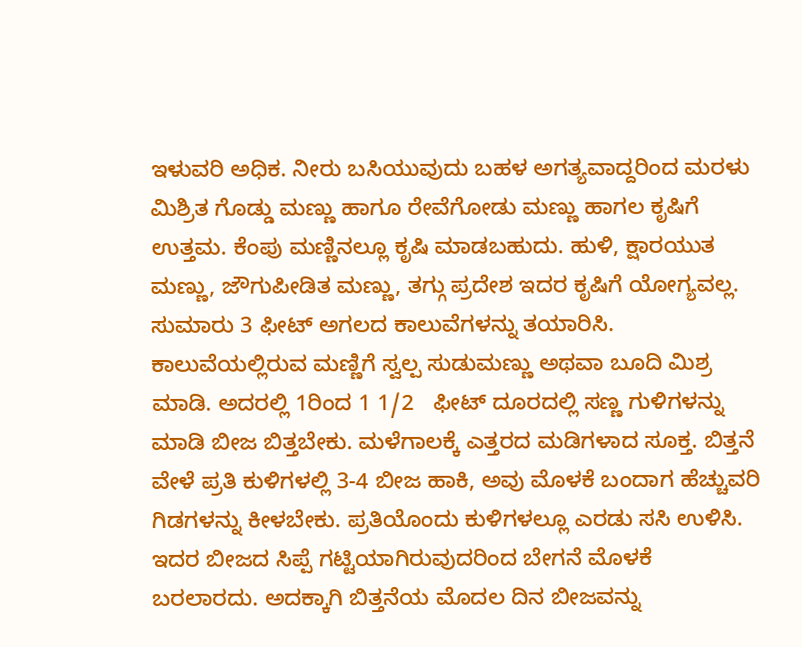ಇಳುವರಿ ಅಧಿಕ. ನೀರು ಬಸಿಯುವುದು ಬಹಳ ಅಗತ್ಯವಾದ್ದರಿಂದ ಮರಳು ಮಿಶ್ರಿತ ಗೊಡ್ಡು ಮಣ್ಣು ಹಾಗೂ ರೇವೆಗೋಡು ಮಣ್ಣು ಹಾಗಲ ಕೃಷಿಗೆ ಉತ್ತಮ. ಕೆಂಪು ಮಣ್ಣಿನಲ್ಲೂ ಕೃಷಿ ಮಾಡಬಹುದು. ಹುಳಿ, ಕ್ಷಾರಯುತ ಮಣ್ಣು, ಜೌಗುಪೀಡಿತ ಮಣ್ಣು, ತಗ್ಗು ಪ್ರದೇಶ ಇದರ ಕೃಷಿಗೆ ಯೋಗ್ಯವಲ್ಲ. ಸುಮಾರು 3 ಫೀಟ್ ಅಗಲದ ಕಾಲುವೆಗಳನ್ನು ತಯಾರಿಸಿ. ಕಾಲುವೆಯಲ್ಲಿರುವ ಮಣ್ಣಿಗೆ ಸ್ವಲ್ಪ ಸುಡುಮಣ್ಣು ಅಥವಾ ಬೂದಿ ಮಿಶ್ರ ಮಾಡಿ. ಅದರಲ್ಲಿ 1ರಿಂದ 1 1/2   ಫೀಟ್ ದೂರದಲ್ಲಿ ಸಣ್ಣ ಗುಳಿಗಳನ್ನು ಮಾಡಿ ಬೀಜ ಬಿತ್ತಬೇಕು. ಮಳೆಗಾಲಕ್ಕೆ ಎತ್ತರದ ಮಡಿಗಳಾದ ಸೂಕ್ತ. ಬಿತ್ತನೆ ವೇಳೆ ಪ್ರತಿ ಕುಳಿಗಳಲ್ಲಿ 3-4 ಬೀಜ ಹಾಕಿ, ಅವು ಮೊಳಕೆ ಬಂದಾಗ ಹೆಚ್ಚುವರಿ ಗಿಡಗಳನ್ನು ಕೀಳಬೇಕು. ಪ್ರತಿಯೊಂದು ಕುಳಿಗಳಲ್ಲೂ ಎರಡು ಸಸಿ ಉಳಿಸಿ. ಇದರ ಬೀಜದ ಸಿಪ್ಪೆ ಗಟ್ಟಿಯಾಗಿರುವುದರಿಂದ ಬೇಗನೆ ಮೊಳಕೆ ಬರಲಾರದು. ಅದಕ್ಕಾಗಿ ಬಿತ್ತನೆಯ ಮೊದಲ ದಿನ ಬೀಜವನ್ನು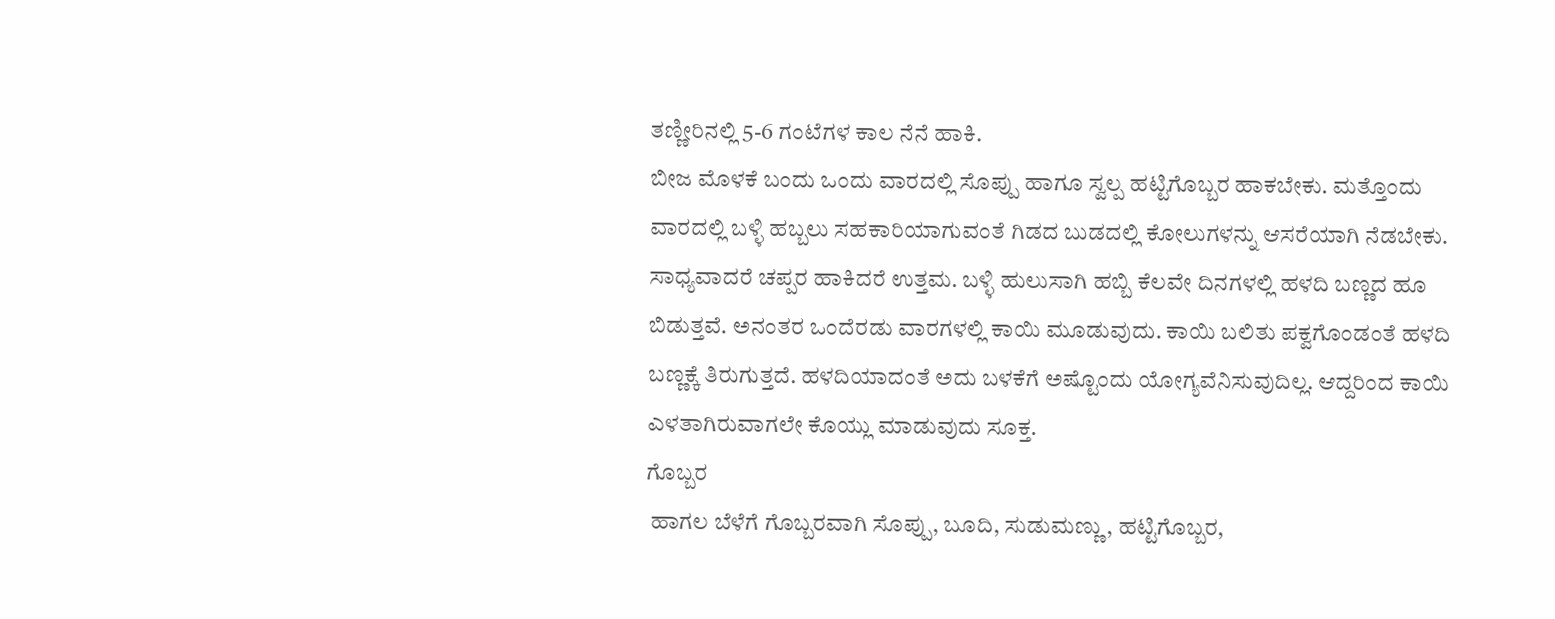ತಣ್ಣೀರಿನಲ್ಲಿ 5-6 ಗಂಟೆಗಳ ಕಾಲ ನೆನೆ ಹಾಕಿ.
ಬೀಜ ಮೊಳಕೆ ಬಂದು ಒಂದು ವಾರದಲ್ಲಿ ಸೊಪ್ಪು ಹಾಗೂ ಸ್ವಲ್ಪ ಹಟ್ಟಿಗೊಬ್ಬರ ಹಾಕಬೇಕು. ಮತ್ತೊಂದು ವಾರದಲ್ಲಿ ಬಳ್ಳಿ ಹಬ್ಬಲು ಸಹಕಾರಿಯಾಗುವಂತೆ ಗಿಡದ ಬುಡದಲ್ಲಿ ಕೋಲುಗಳನ್ನು ಆಸರೆಯಾಗಿ ನೆಡಬೇಕು. ಸಾಧ್ಯವಾದರೆ ಚಪ್ಪರ ಹಾಕಿದರೆ ಉತ್ತಮ. ಬಳ್ಳಿ ಹುಲುಸಾಗಿ ಹಬ್ಬಿ ಕೆಲವೇ ದಿನಗಳಲ್ಲಿ ಹಳದಿ ಬಣ್ಣದ ಹೂ ಬಿಡುತ್ತವೆ. ಅನಂತರ ಒಂದೆರಡು ವಾರಗಳಲ್ಲಿ ಕಾಯಿ ಮೂಡುವುದು. ಕಾಯಿ ಬಲಿತು ಪಕ್ವಗೊಂಡಂತೆ ಹಳದಿ ಬಣ್ಣಕ್ಕೆ ತಿರುಗುತ್ತದೆ. ಹಳದಿಯಾದಂತೆ ಅದು ಬಳಕೆಗೆ ಅಷ್ಟೊಂದು ಯೋಗ್ಯವೆನಿಸುವುದಿಲ್ಲ. ಆದ್ದರಿಂದ ಕಾಯಿ ಎಳತಾಗಿರುವಾಗಲೇ ಕೊಯ್ಲು ಮಾಡುವುದು ಸೂಕ್ತ.
ಗೊಬ್ಬರ
 ಹಾಗಲ ಬೆಳೆಗೆ ಗೊಬ್ಬರವಾಗಿ ಸೊಪ್ಪು, ಬೂದಿ, ಸುಡುಮಣ್ಣು, ಹಟ್ಟಿಗೊಬ್ಬರ,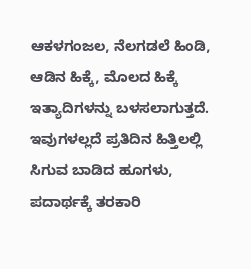ಆಕಳಗಂಜಲ, ನೆಲಗಡಲೆ ಹಿಂಡಿ, ಆಡಿನ ಹಿಕ್ಕೆ, ಮೊಲದ ಹಿಕ್ಕೆ ಇತ್ಯಾದಿಗಳನ್ನು ಬಳಸಲಾಗುತ್ತದೆ. ಇವುಗಳಲ್ಲದೆ ಪ್ರತಿದಿನ ಹಿತ್ತಿಲಲ್ಲಿ ಸಿಗುವ ಬಾಡಿದ ಹೂಗಳು, ಪದಾರ್ಥಕ್ಕೆ ತರಕಾರಿ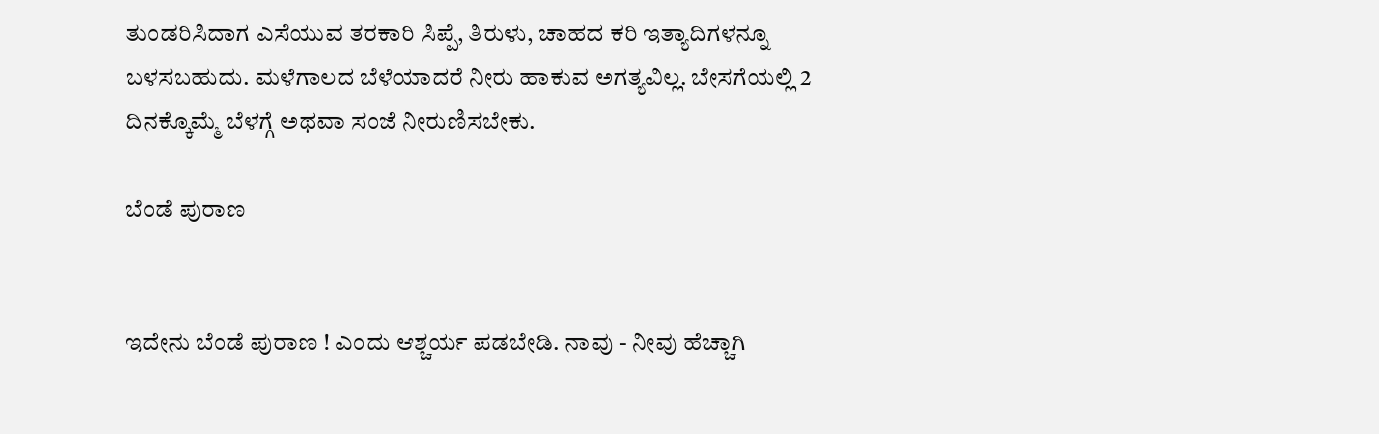ತುಂಡರಿಸಿದಾಗ ಎಸೆಯುವ ತರಕಾರಿ ಸಿಪ್ಪೆ, ತಿರುಳು, ಚಾಹದ ಕರಿ ಇತ್ಯಾದಿಗಳನ್ನೂ ಬಳಸಬಹುದು. ಮಳೆಗಾಲದ ಬೆಳೆಯಾದರೆ ನೀರು ಹಾಕುವ ಅಗತ್ಯವಿಲ್ಲ. ಬೇಸಗೆಯಲ್ಲಿ 2 ದಿನಕ್ಕೊಮ್ಮೆ ಬೆಳಗ್ಗೆ ಅಥವಾ ಸಂಜೆ ನೀರುಣಿಸಬೇಕು.

ಬೆಂಡೆ ಪುರಾಣ


ಇದೇನು ಬೆಂಡೆ ಪುರಾಣ ! ಎಂದು ಆಶ್ಚರ್ಯ ಪಡಬೇಡಿ. ನಾವು - ನೀವು ಹೆಚ್ಚಾಗಿ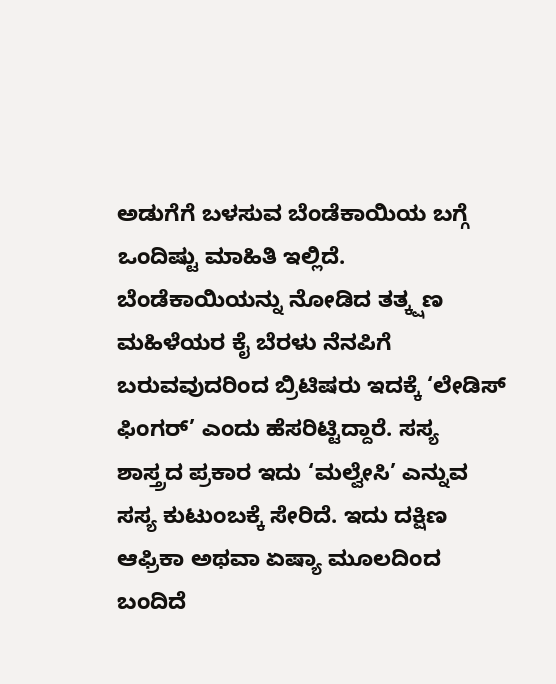ಅಡುಗೆಗೆ ಬಳಸುವ ಬೆಂಡೆಕಾಯಿಯ ಬಗ್ಗೆ ಒಂದಿಷ್ಟು ಮಾಹಿತಿ ಇಲ್ಲಿದೆ. ಬೆಂಡೆಕಾಯಿಯನ್ನು ನೋಡಿದ ತತ್ಕ್ಷಣ ಮಹಿಳೆಯರ ಕೈ ಬೆರಳು ನೆನಪಿಗೆ ಬರುವವುದರಿಂದ ಬ್ರಿಟಿಷರು ಇದಕ್ಕೆ ‘ಲೇಡಿಸ್ ಫಿಂಗರ್’ ಎಂದು ಹೆಸರಿಟ್ಟಿದ್ದಾರೆ. ಸಸ್ಯ ಶಾಸ್ತ್ರದ ಪ್ರಕಾರ ಇದು ‘ಮಲ್ವೇಸಿ’ ಎನ್ನುವ ಸಸ್ಯ ಕುಟುಂಬಕ್ಕೆ ಸೇರಿದೆ. ಇದು ದಕ್ಷಿಣ ಆಫ್ರಿಕಾ ಅಥವಾ ಏಷ್ಯಾ ಮೂಲದಿಂದ ಬಂದಿದೆ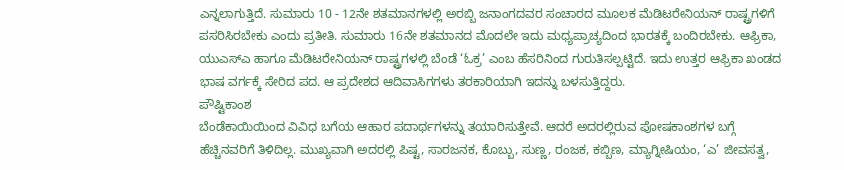ಎನ್ನಲಾಗುತ್ತಿದೆ. ಸುಮಾರು 10 - 12ನೇ ಶತಮಾನಗಳಲ್ಲಿ ಅರಬ್ಬಿ ಜನಾಂಗದವರ ಸಂಚಾರದ ಮೂಲಕ ಮೆಡಿಟರೇನಿಯನ್ ರಾಷ್ಟ್ರಗಳಿಗೆ ಪಸರಿಸಿರಬೇಕು ಎಂದು ಪ್ರತೀತಿ. ಸುಮಾರು 16ನೇ ಶತಮಾನದ ಮೊದಲೇ ಇದು ಮಧ್ಯಪ್ರಾಚ್ಯದಿಂದ ಭಾರತಕ್ಕೆ ಬಂದಿರಬೇಕು. ಆಫ್ರಿಕಾ, ಯುಎಸ್ಎ ಹಾಗೂ ಮೆಡಿಟರೇನಿಯನ್ ರಾಷ್ಟ್ರಗಳಲ್ಲಿ ಬೆಂಡೆ ‘ಓಕ್ರ’ ಎಂಬ ಹೆಸರಿನಿಂದ ಗುರುತಿಸಲ್ಪಟ್ಟಿದೆ. ಇದು ಉತ್ತರ ಆಫ್ರಿಕಾ ಖಂಡದ ಭಾಷ ವರ್ಗಕ್ಕೆ ಸೇರಿದ ಪದ. ಆ ಪ್ರದೇಶದ ಆದಿವಾಸಿಗಗಳು ತರಕಾರಿಯಾಗಿ ಇದನ್ನು ಬಳಸುತ್ತಿದ್ದರು.
ಪೌಷ್ಟಿಕಾಂಶ
ಬೆಂಡೆಕಾಯಿಯಿಂದ ವಿವಿಧ ಬಗೆಯ ಆಹಾರ ಪದಾರ್ಥಗಳನ್ನು ತಯಾರಿಸುತ್ತೇವೆ. ಆದರೆ ಅದರಲ್ಲಿರುವ ಪೋಷಕಾಂಶಗಳ ಬಗ್ಗೆ ಹೆಚ್ಚಿನವರಿಗೆ ತಿಳಿದಿಲ್ಲ. ಮುಖ್ಯವಾಗಿ ಅದರಲ್ಲಿ ಪಿಷ್ಟ, ಸಾರಜನಕ, ಕೊಬ್ಬು, ಸುಣ್ಣ, ರಂಜಕ, ಕಬ್ಬಿಣ, ಮ್ಯಾಗ್ನೀಷಿಯಂ, ‘ಎ’ ಜೀವಸತ್ವ,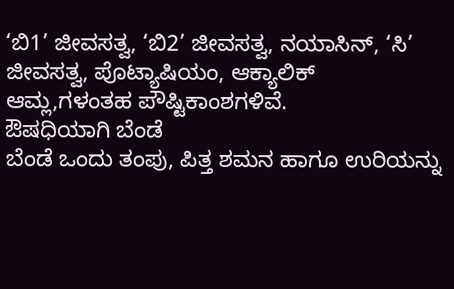‘ಬಿ1’ ಜೀವಸತ್ವ, ‘ಬಿ2’ ಜೀವಸತ್ವ, ನಯಾಸಿನ್, ‘ಸಿ’ ಜೀವಸತ್ವ, ಪೊಟ್ಯಾಷಿಯಂ, ಆಕ್ಯಾಲಿಕ್ ಆಮ್ಲ,ಗಳಂತಹ ಪೌಷ್ಟಿಕಾಂಶಗಳಿವೆ.
ಔಷಧಿಯಾಗಿ ಬೆಂಡೆ
ಬೆಂಡೆ ಒಂದು ತಂಪು, ಪಿತ್ತ ಶಮನ ಹಾಗೂ ಉರಿಯನ್ನು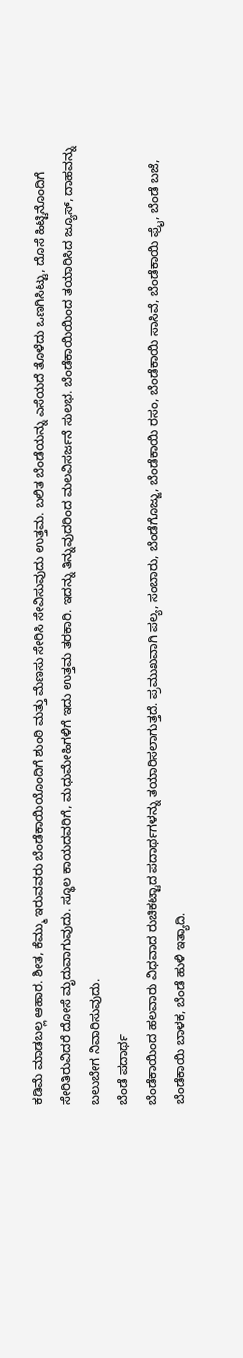ಕಡಿಮೆ ಮಾಡಬಲ್ಲ ಆಹಾರ. ಶೀತ, ಕೆಮ್ಮು ಇರುವವರು ಬೆಂಡೆಕಾಯಿಯೊಂದಿಗೆ ಶುಂಠಿ ಮತ್ತು ಮೆಣಸು ಸೇರಿಸಿ ಸೇವಿಸುವುದು ಉತ್ತಮ. ಬಲಿತ ಬೆಂಡೆಯನ್ನು ಎಸೆಯದೆ ತೊಳೆದು ಒಣಗಿಸಿಟ್ಟು, ದೊಸೆ ಹಿಟ್ಟಿನೊಂದಿಗೆ ಸೇರಿತಿರುವಿದರೆ ದೋಸೆ ಮೃದುವಾಗುವುದು. ಸ್ಥೂಲ ಕಾಯದವರಿಗೆ, ಮಧುಮೇಹಿಗಳಿಗೆ ಇದು ಉತ್ತಮ ತರಕಾರಿ. ಇದನ್ನು ತಿನ್ನುವುದರಿಂದ ಮಲವಿಸರ್ಜನೆ ಸುಲಭ. ಬೆಂಡೆಕಾಯಿಯಿಂದ ತಯಾರಿಸಿದ ಜ್ಯೂಸ್, ದಾಹವನ್ನು ಬಲುಬೇಗ ನಿವಾರಿಸುವುದು.
ಬೆಂಡೆ ಪದಾರ್ಥ
ಬೆಂಡೆಕಾಯಿಂದ ಹಲವಾರು ವಿಧವಾದ ರುಚಿಕಟ್ಟಾದ ಪದಾರ್ಥಗಳನ್ನು ತಯಾರಿಸಲಾಗುತ್ತದೆ. ಪ್ರಮುಖವಾಗಿ ಪಲ್ಯ, ಸಂಬಾರು, ಬೆಂಡೆಗೊಜ್ಜು, ಬೆಂಡೆಕಾಯಿ ರಸಂ, ಬೆಂಡೆಕಾಯಿ ಸಾಸಿವೆ, ಬೆಂಡೆಕಾಯಿ ಫ್ರೈ, ಬೆಂಡೆ ಬಜೆ, ಬೆಂಡೆಕಾಯಿ ಬಾಳಕ, ಬೆಂಡೆ ಹುಳಿ ಇತ್ಯಾದಿ.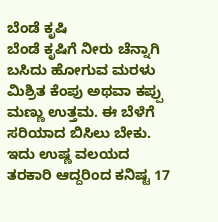ಬೆಂಡೆ ಕೃಷಿ
ಬೆಂಡೆ ಕೃಷಿಗೆ ನೀರು ಚೆನ್ನಾಗಿ ಬಸಿದು ಹೋಗುವ ಮರಳು ಮಿಶ್ರಿತ ಕೆಂಪು ಅಥವಾ ಕಪ್ಪು ಮಣ್ಣು ಉತ್ತಮ. ಈ ಬೆಳೆಗೆ ಸರಿಯಾದ ಬಿಸಿಲು ಬೇಕು. ಇದು ಉಷ್ಣ ವಲಯದ ತರಕಾರಿ ಆದ್ದರಿಂದ ಕನಿಷ್ಟ 17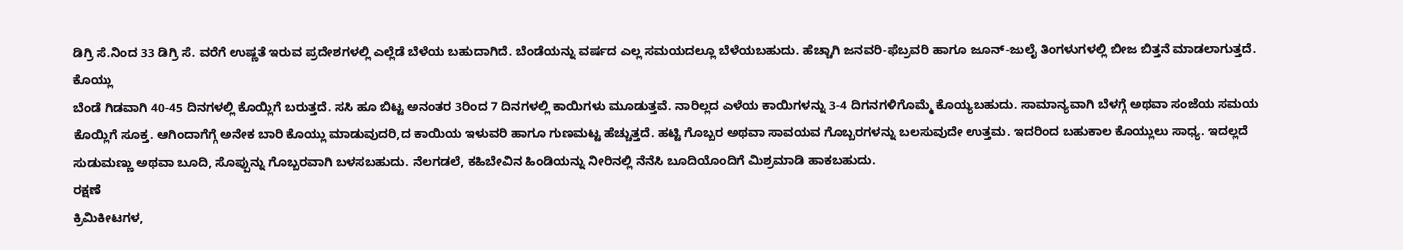ಡಿಗ್ರಿ ಸೆ.ನಿಂದ 33 ಡಿಗ್ರಿ ಸೆ. ವರೆಗೆ ಉಷ್ಣತೆ ಇರುವ ಪ್ರದೇಶಗಳಲ್ಲಿ ಎಲ್ಲೆಡೆ ಬೆಳೆಯ ಬಹುದಾಗಿದೆ. ಬೆಂಡೆಯನ್ನು ವರ್ಷದ ಎಲ್ಲ ಸಮಯದಲ್ಲೂ ಬೆಳೆಯಬಹುದು. ಹೆಚ್ಚಾಗಿ ಜನವರಿ-ಫೆಬ್ರವರಿ ಹಾಗೂ ಜೂನ್-ಜುಲೈ ತಿಂಗಳುಗಳಲ್ಲಿ ಬೀಜ ಬಿತ್ತನೆ ಮಾಡಲಾಗುತ್ತದೆ.
ಕೊಯ್ಲು
ಬೆಂಡೆ ಗಿಡವಾಗಿ 40-45 ದಿನಗಳಲ್ಲಿ ಕೊಯ್ಲಿಗೆ ಬರುತ್ತದೆ. ಸಸಿ ಹೂ ಬಿಟ್ಟ ಅನಂತರ 3ರಿಂದ 7 ದಿನಗಳಲ್ಲಿ ಕಾಯಿಗಳು ಮೂಡುತ್ತವೆ. ನಾರಿಲ್ಲದ ಎಳೆಯ ಕಾಯಿಗಳನ್ನು 3-4 ದಿಗನಗಳಿಗೊಮ್ಮೆ ಕೊಯ್ಯಬಹುದು. ಸಾಮಾನ್ಯವಾಗಿ ಬೆಳಗ್ಗೆ ಅಥವಾ ಸಂಜೆಯ ಸಮಯ ಕೊಯ್ಲಿಗೆ ಸೂಕ್ತ. ಆಗಿಂದಾಗೆಗ್ಗೆ ಅನೇಕ ಬಾರಿ ಕೊಯ್ಲು ಮಾಡುವುದರಿ,ದ ಕಾಯಿಯ ಇಳುವರಿ ಹಾಗೂ ಗುಣಮಟ್ಟ ಹೆಚ್ಚುತ್ತದೆ. ಹಟ್ಟಿ ಗೊಬ್ಬರ ಅಥವಾ ಸಾವಯವ ಗೊಬ್ಬರಗಳನ್ನು ಬಲಸುವುದೇ ಉತ್ತಮ. ಇದರಿಂದ ಬಹುಕಾಲ ಕೊಯ್ಲುಲು ಸಾಧ್ಯ. ಇದಲ್ಲದೆ ಸುಡುಮಣ್ಣು ಅಥವಾ ಬೂದಿ, ಸೊಪ್ಪುನ್ನು ಗೊಬ್ಬರವಾಗಿ ಬಳಸಬಹುದು. ನೆಲಗಡಲೆ, ಕಹಿಬೇವಿನ ಹಿಂಡಿಯನ್ನು ನೀರಿನಲ್ಲಿ ನೆನೆಸಿ ಬೂದಿಯೊಂದಿಗೆ ಮಿಶ್ರಮಾಡಿ ಹಾಕಬಹುದು.
ರಕ್ಷಣೆ
ಕ್ರಿಮಿಕೀಟಗಳ,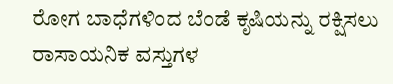ರೋಗ ಬಾಧೆಗಳಿಂದ ಬೆಂಡೆ ಕೃಷಿಯನ್ನು ರಕ್ಷಿಸಲು ರಾಸಾಯನಿಕ ವಸ್ತುಗಳ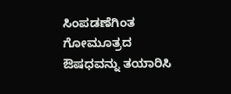ಸಿಂಪಡಣೆಗಿಂತ ಗೋಮೂತ್ರದ ಔಷಧವನ್ನು ತಯಾರಿಸಿ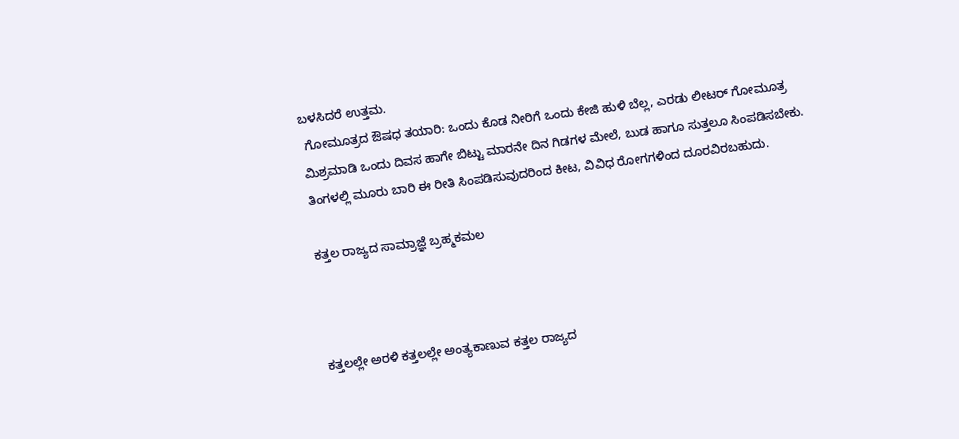ಬಳಸಿದರೆ ಉತ್ತಮ.
 ಗೋಮೂತ್ರದ ಔಷಧ ತಯಾರಿ: ಒಂದು ಕೊಡ ನೀರಿಗೆ ಒಂದು ಕೇಜಿ ಹುಳಿ ಬೆಲ್ಲ, ಎರಡು ಲೀಟರ್ ಗೋಮೂತ್ರ ಮಿಶ್ರಮಾಡಿ ಒಂದು ದಿವಸ ಹಾಗೇ ಬಿಟ್ಟು ಮಾರನೇ ದಿನ ಗಿಡಗಳ ಮೇಲೆ, ಬುಡ ಹಾಗೂ ಸುತ್ತಲೂ ಸಿಂಪಡಿಸಬೇಕು. ತಿಂಗಳಲ್ಲಿ ಮೂರು ಬಾರಿ ಈ ರೀತಿ ಸಿಂಪಡಿಸುವುದರಿಂದ ಕೀಟ, ವಿವಿಧ ರೋಗಗಳಿಂದ ದೂರವಿರಬಹುದು.

ಕತ್ತಲ ರಾಜ್ಯದ ಸಾಮ್ರಾಜ್ಞೆ ಬ್ರಹ್ಮಕಮಲ



ಕತ್ತಲಲ್ಲೇ ಅರಳಿ ಕತ್ತಲಲ್ಲೇ ಅಂತ್ಯಕಾಣುವ ಕತ್ತಲ ರಾಜ್ಯದ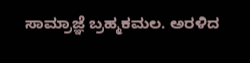ಸಾಮ್ರಾಜ್ಞೆ ಬ್ರಹ್ಮಕಮಲ. ಅರಳಿದ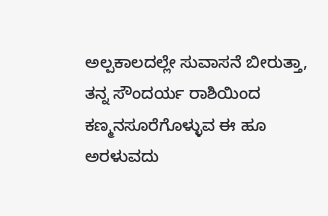ಅಲ್ಪಕಾಲದಲ್ಲೇ ಸುವಾಸನೆ ಬೀರುತ್ತಾ, ತನ್ನ ಸೌಂದರ್ಯ ರಾಶಿಯಿಂದ ಕಣ್ಮನಸೂರೆಗೊಳ್ಳುವ ಈ ಹೂ ಅರಳುವದು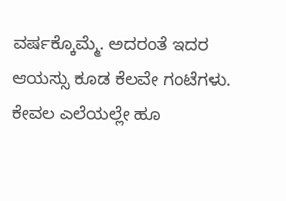ವರ್ಷಕ್ಕೊಮ್ಮೆ. ಅದರಂತೆ ಇದರ ಆಯಸ್ಸು ಕೂಡ ಕೆಲವೇ ಗಂಟೆಗಳು. ಕೇವಲ ಎಲೆಯಲ್ಲೇ ಹೂ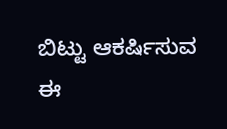ಬಿಟ್ಟು ಆಕರ್ಷಿಸುವ ಈ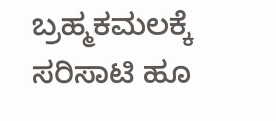ಬ್ರಹ್ಮಕಮಲಕ್ಕೆ ಸರಿಸಾಟಿ ಹೂ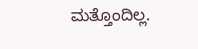ಮತ್ತೊಂದಿಲ್ಲ.